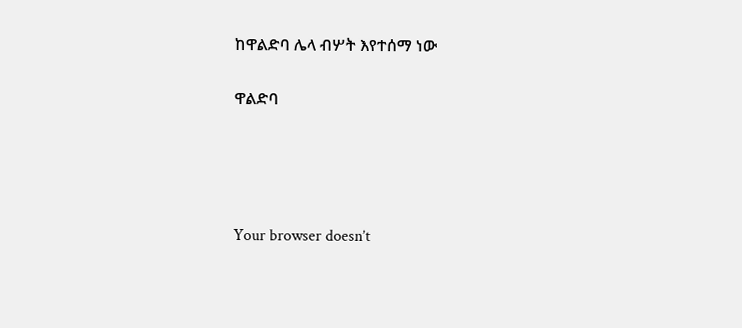ከዋልድባ ሌላ ብሦት እየተሰማ ነው

ዋልድባ




Your browser doesn’t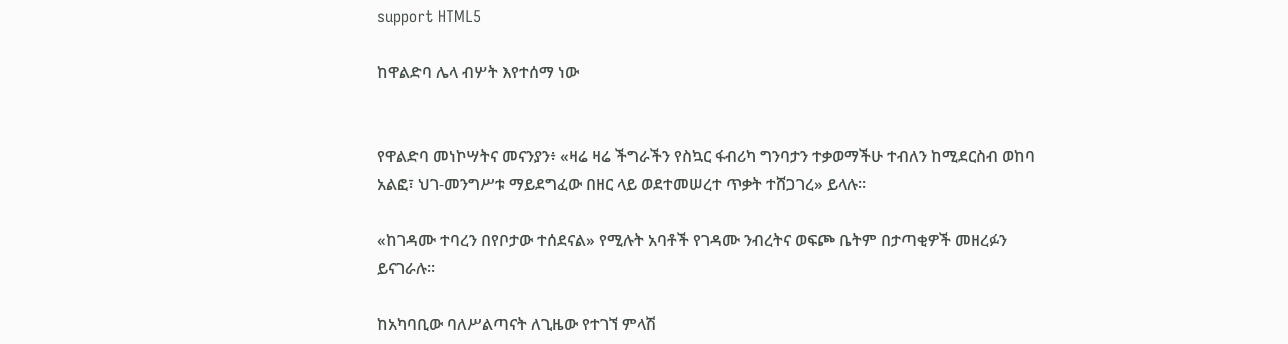support HTML5

ከዋልድባ ሌላ ብሦት እየተሰማ ነው


የዋልድባ መነኮሣትና መናንያን፥ «ዛሬ ዛሬ ችግራችን የስኳር ፋብሪካ ግንባታን ተቃወማችሁ ተብለን ከሚደርስብ ወከባ አልፎ፣ ህገ-መንግሥቱ ማይደግፈው በዘር ላይ ወደተመሠረተ ጥቃት ተሸጋገረ» ይላሉ።

«ከገዳሙ ተባረን በየቦታው ተሰደናል» የሚሉት አባቶች የገዳሙ ንብረትና ወፍጮ ቤትም በታጣቂዎች መዘረፉን ይናገራሉ።

ከአካባቢው ባለሥልጣናት ለጊዜው የተገኘ ምላሽ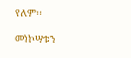የለም፡፡

መነኮሣቱን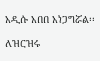አዲሱ አበበ አነጋግሯል፡፡

ለዝርዝሩ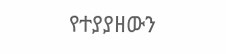የተያያዘውን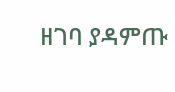ዘገባ ያዳምጡ